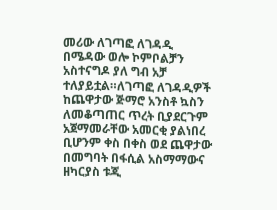መሪው ለገጣፎ ለገዳዲ በሜዳው ወሎ ኮምቦልቻን አስተናግዶ ያለ ግብ አቻ ተለያይቷል።ለገጣፎ ለገዳዲዎች ከጨዋታው ጅማሮ አንስቶ ኳስን ለመቆጣጠር ጥረት ቢያደርጉም አጀማመራቸው አመርቂ ያልነበረ ቢሆንም ቀስ በቀስ ወደ ጨዋታው በመግባት በፋሲል አስማማውና ዘካርያስ ቱጂ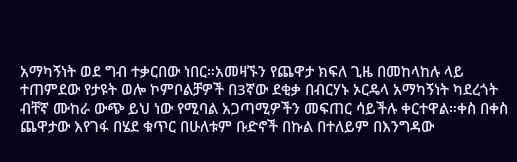አማካኝነት ወደ ግብ ተቃርበው ነበር።አመዛኙን የጨዋታ ክፍለ ጊዜ በመከላከሉ ላይ ተጠምደው የታዩት ወሎ ኮምቦልቻዎች በ3ኛው ደቂቃ በብርሃኑ ኦርዴላ አማካኝነት ካደረጎት ብቸኛ ሙከራ ውጭ ይህ ነው የሚባል አጋጣሚዎችን መፍጠር ሳይችሉ ቀርተዋል።ቀስ በቀስ ጨዋታው እየገፋ በሄደ ቁጥር በሁለቱም ቡድኖች በኩል በተለይም በእንግዳው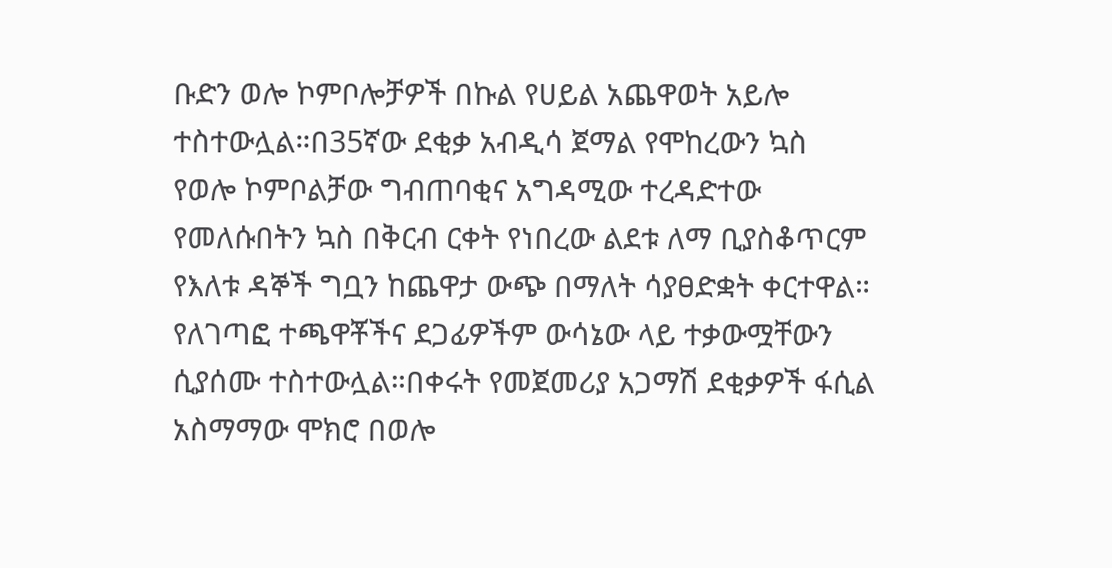ቡድን ወሎ ኮምቦሎቻዎች በኩል የሀይል አጨዋወት አይሎ ተስተውሏል።በ35ኛው ደቂቃ አብዲሳ ጀማል የሞከረውን ኳስ የወሎ ኮምቦልቻው ግብጠባቂና አግዳሚው ተረዳድተው የመለሱበትን ኳስ በቅርብ ርቀት የነበረው ልደቱ ለማ ቢያስቆጥርም የእለቱ ዳኞች ግቧን ከጨዋታ ውጭ በማለት ሳያፀድቋት ቀርተዋል። የለገጣፎ ተጫዋቾችና ደጋፊዎችም ውሳኔው ላይ ተቃውሟቸውን ሲያሰሙ ተስተውሏል።በቀሩት የመጀመሪያ አጋማሽ ደቂቃዎች ፋሲል አስማማው ሞክሮ በወሎ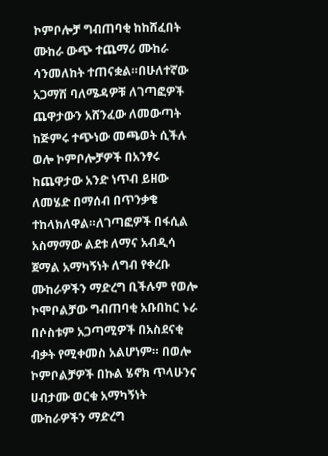ኮምቦሎቻ ግብጠባቂ ከከሸፈበት ሙከራ ውጭ ተጨማሪ ሙከራ ሳንመለከት ተጠናቋል።በሁለተኛው አጋማሽ ባለሜዳዎቹ ለገጣፎዎች ጨዋታውን አሸንፈው ለመውጣት ከጅምሩ ተጭነው መጫወት ሲችሉ ወሎ ኮምቦሎቻዎች በአንፃሩ ከጨዋታው አንድ ነጥብ ይዘው ለመሄድ በማሰብ በጥንቃቄ ተከላክለዋል።ለገጣፎዎች በፋሲል አስማማው ልደቱ ለማና አብዲሳ ጀማል አማካኝነት ለግብ የቀረቡ ሙከራዎችን ማድረግ ቢችሉም የወሎ ኮሞቦልቻው ግብጠባቂ አቡበከር ኑራ በሶስቱም አጋጣሚዎች በአስደናቂ ብቃት የሚቀመስ አልሆነም። በወሎ ኮምቦልቻዎች በኩል ሄኖክ ጥላሁንና ሀብታሙ ወርቁ አማካኝነት ሙከራዎችን ማድረግ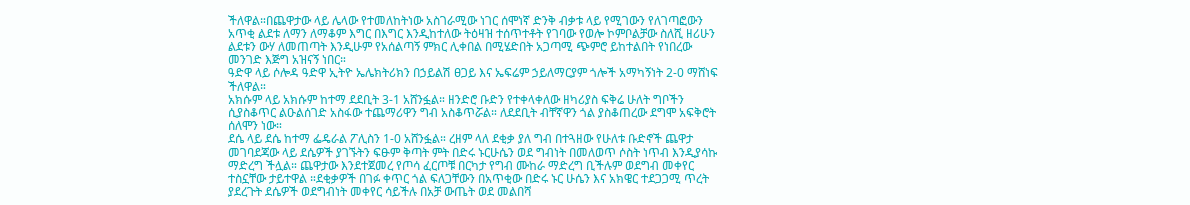ችለዋል።በጨዋታው ላይ ሌላው የተመለከትነው አስገራሚው ነገር ሰሞነኛ ድንቅ ብቃቱ ላይ የሚገውን የለገጣፎውን አጥቂ ልደቱ ለማን ለማቆም እግር በእግር እንዲከተለው ትዕዛዝ ተሰጥተቶት የገባው የወሎ ኮምቦልቻው ስለሺ ዘሪሁን ልደቱን ውሃ ለመጠጣት እንዲሁም የአሰልጣኝ ምክር ሊቀበል በሚሄድበት አጋጣሚ ጭምሮ ይከተልበት የነበረው መንገድ እጅግ አዝናኝ ነበር።
ዓድዋ ላይ ሶሎዳ ዓድዋ ኢትዮ ኤሌክትሪክን በኃይልሽ ፀጋይ እና ኤፍሬም ኃይለማርያም ጎሎች አማካኝነት 2-0 ማሸነፍ ችለዋል።
አክሱም ላይ አክሱም ከተማ ደደቢት 3-1 አሸንፏል። ዘንድሮ ቡድን የተቀላቀለው ዘካሪያስ ፍቅሬ ሁለት ግቦችን ሲያስቆጥር ልዑልሰገድ አስፋው ተጨማሪዋን ግብ አስቆጥሯል። ለደደቢት ብቸኛዋን ጎል ያስቆጠረው ደግሞ አፍቅሮት ሰለሞን ነው።
ደሴ ላይ ደሴ ከተማ ፌዴራል ፖሊስን 1-0 አሸንፏል። ረዘም ላለ ደቂቃ ያለ ግብ በተጓዘው የሁለቱ ቡድኖች ጨዋታ መገባደጃው ላይ ደሴዎች ያገኙትን ፍፁም ቅጣት ምት በድሩ ኑርሁሴን ወደ ግብነት በመለወጥ ሶስት ነጥብ እንዲያሳኩ ማድረግ ችሏል። ጨዋታው እንደተጀመረ የጦሳ ፈርጦቹ በርካታ የግብ ሙከራ ማድረግ ቢችሉም ወደግብ መቀየር ተስኗቸው ታይተዋል ።ደቂቃዎች በገፉ ቀጥር ጎል ፍለጋቸውን በአጥቂው በድሩ ኑር ሁሴን እና አክዌር ተደጋጋሚ ጥረት ያደረጉት ደሴዎች ወደግብነት መቀየር ሳይችሉ በአቻ ውጤት ወደ መልበሻ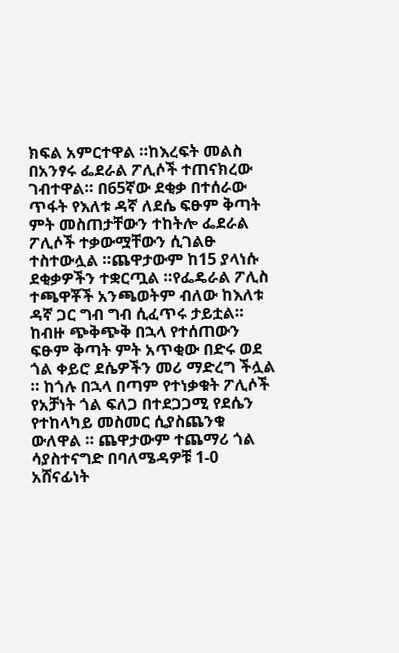ክፍል አምርተዋል ።ከእረፍት መልስ በአንፃሩ ፌደራል ፖሊሶች ተጠናክረው ገብተዋል። በ65ኛው ደቂቃ በተሰራው ጥፋት የእለቱ ዳኛ ለደሴ ፍፁም ቅጣት ምት መስጠታቸውን ተከትሎ ፌደራል ፖሊሶች ተቃውሟቸውን ሲገልፁ ተስተውሏል ።ጨዋታውም ከ15 ያላነሱ ደቂቃዎችን ተቋርጧል ።የፌዴራል ፖሊስ ተጫዋቾች አንጫወትም ብለው ከእለቱ ዳኛ ጋር ግብ ግብ ሲፈጥሩ ታይቷል። ከብዙ ጭቅጭቅ በኋላ የተሰጠውን ፍፁም ቅጣት ምት አጥቂው በድሩ ወደ ጎል ቀይሮ ደሴዎችን መሪ ማድረግ ችሏል ። ከጎሉ በኋላ በጣም የተነቃቁት ፖሊሶች የአቻነት ጎል ፍለጋ በተደጋጋሚ የደሴን የተከላካይ መስመር ሲያስጨንቁ ውለዋል ። ጨዋታውም ተጨማሪ ጎል ሳያስተናግድ በባለሜዳዎቹ 1-0 አሸናፊነት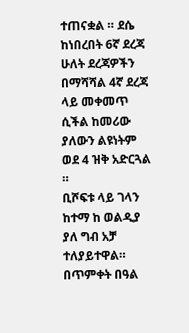ተጠናቋል ። ደሴ ከነበረበት 6ኛ ደረጃ ሁለት ደረጃዎችን በማሻሻል 4ኛ ደረጃ ላይ መቀመጥ ሲችል ከመሪው ያለውን ልዩነትም ወደ 4 ዝቅ አድርጓል ።
ቢሾፍቱ ላይ ገላን ከተማ ከ ወልዲያ ያለ ግብ አቻ ተለያይተዋል።
በጥምቀት በዓል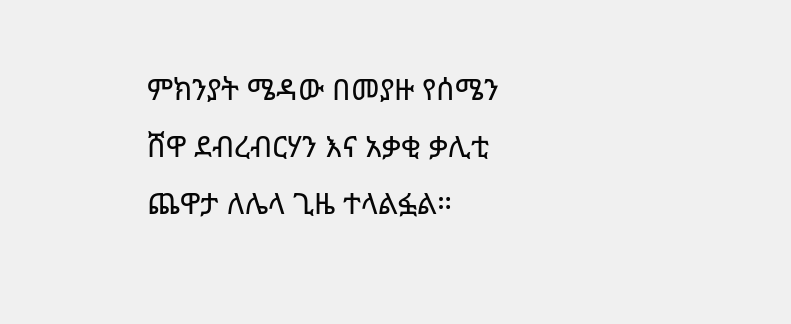ምክንያት ሜዳው በመያዙ የሰሜን ሸዋ ደብረብርሃን እና አቃቂ ቃሊቲ ጨዋታ ለሌላ ጊዜ ተላልፏል።